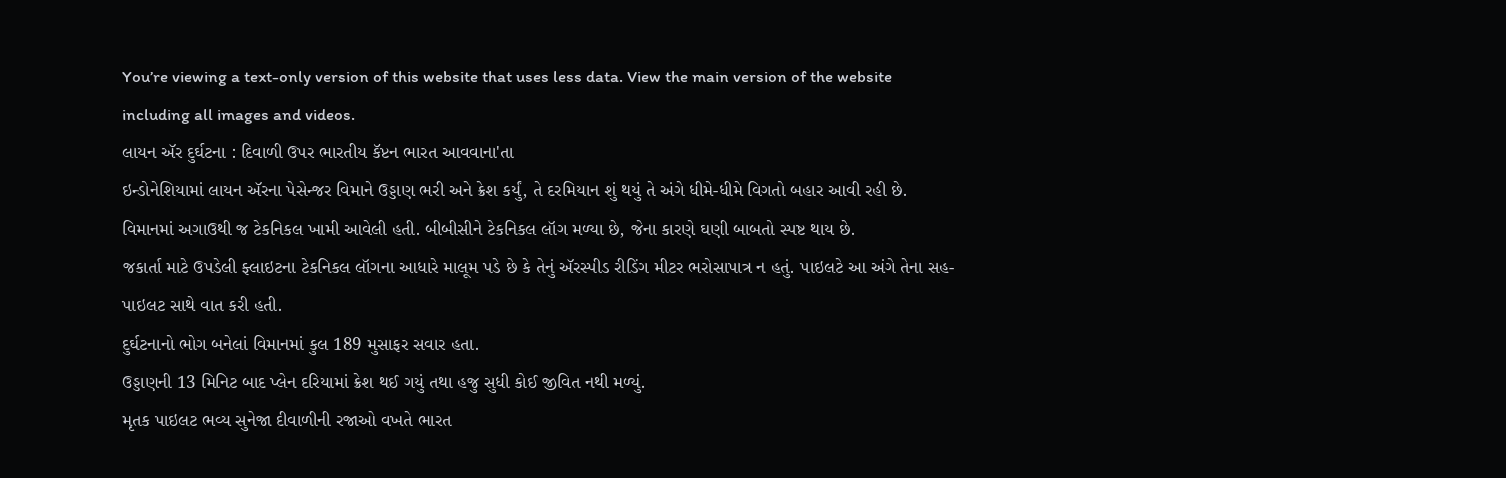You’re viewing a text-only version of this website that uses less data. View the main version of the website including all images and videos.
લાયન ઍર દુર્ઘટના : દિવાળી ઉપર ભારતીય કૅપ્ટન ભારત આવવાના'તા
ઇન્ડોનેશિયામાં લાયન ઍરના પેસેન્જર વિમાને ઉડ્ડાણ ભરી અને ક્રેશ કર્યું, તે દરમિયાન શું થયું તે અંગે ધીમે-ધીમે વિગતો બહાર આવી રહી છે.
વિમાનમાં અગાઉથી જ ટેકનિકલ ખામી આવેલી હતી. બીબીસીને ટેકનિકલ લૉગ મળ્યા છે, જેના કારણે ઘણી બાબતો સ્પષ્ટ થાય છે.
જકાર્તા માટે ઉપડેલી ફ્લાઇટના ટેકનિકલ લૉગના આધારે માલૂમ પડે છે કે તેનું ઍરસ્પીડ રીડિંગ મીટર ભરોસાપાત્ર ન હતું. પાઇલટે આ અંગે તેના સહ-પાઇલટ સાથે વાત કરી હતી.
દુર્ઘટનાનો ભોગ બનેલાં વિમાનમાં કુલ 189 મુસાફર સવાર હતા.
ઉડ્ડાણની 13 મિનિટ બાદ પ્લેન દરિયામાં ક્રેશ થઈ ગયું તથા હજુ સુધી કોઈ જીવિત નથી મળ્યું.
મૃતક પાઇલટ ભવ્ય સુનેજા દીવાળીની રજાઓ વખતે ભારત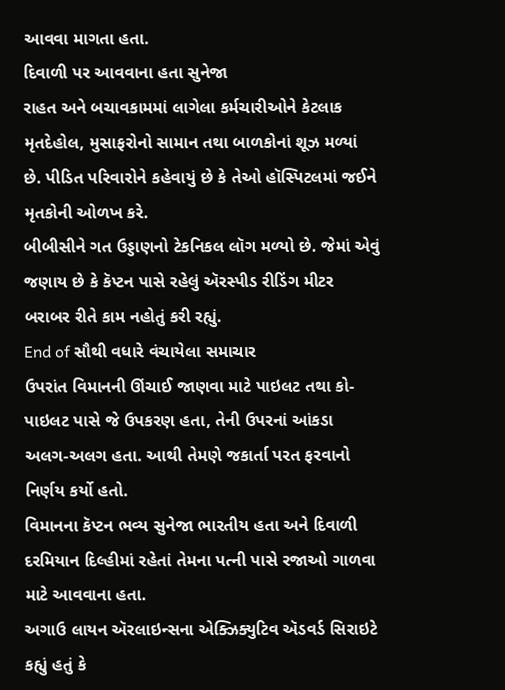આવવા માગતા હતા.
દિવાળી પર આવવાના હતા સુનેજા
રાહત અને બચાવકામમાં લાગેલા કર્મચારીઓને કેટલાક મૃતદેહોલ, મુસાફરોનો સામાન તથા બાળકોનાં શૂઝ મળ્યાં છે. પીડિત પરિવારોને કહેવાયું છે કે તેઓ હૉસ્પિટલમાં જઈને મૃતકોની ઓળખ કરે.
બીબીસીને ગત ઉડ્ડાણનો ટેકનિકલ લૉગ મળ્યો છે. જેમાં એવું જણાય છે કે કૅપ્ટન પાસે રહેલું ઍરસ્પીડ રીડિંગ મીટર બરાબર રીતે કામ નહોતું કરી રહ્યું.
End of સૌથી વધારે વંચાયેલા સમાચાર
ઉપરાંત વિમાનની ઊંચાઈ જાણવા માટે પાઇલટ તથા કો-પાઇલટ પાસે જે ઉપકરણ હતા, તેની ઉપરનાં આંકડા અલગ-અલગ હતા. આથી તેમણે જકાર્તા પરત ફરવાનો નિર્ણય કર્યો હતો.
વિમાનના કૅપ્ટન ભવ્ય સુનેજા ભારતીય હતા અને દિવાળી દરમિયાન દિલ્હીમાં રહેતાં તેમના પત્ની પાસે રજાઓ ગાળવા માટે આવવાના હતા.
અગાઉ લાયન ઍરલાઇન્સના એક્ઝિક્યુટિવ ઍડવર્ડ સિરાઇટે કહ્યું હતું કે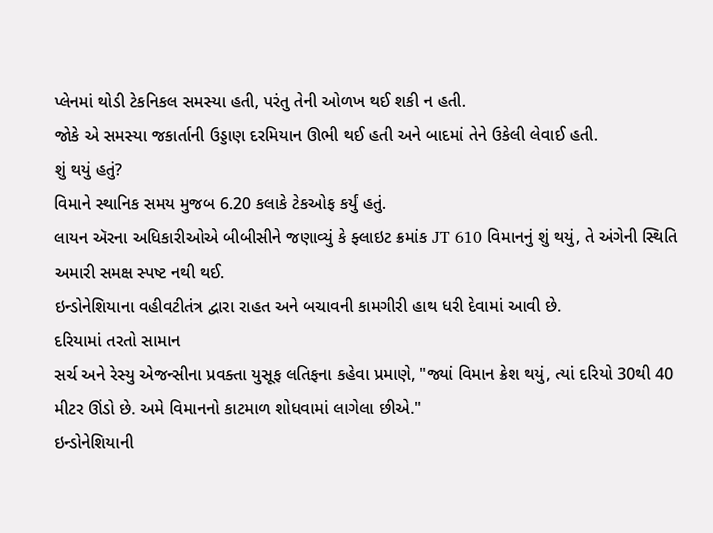પ્લેનમાં થોડી ટેકનિકલ સમસ્યા હતી, પરંતુ તેની ઓળખ થઈ શકી ન હતી.
જોકે એ સમસ્યા જકાર્તાની ઉડ્ડાણ દરમિયાન ઊભી થઈ હતી અને બાદમાં તેને ઉકેલી લેવાઈ હતી.
શું થયું હતું?
વિમાને સ્થાનિક સમય મુજબ 6.20 કલાકે ટેકઓફ કર્યું હતું.
લાયન ઍરના અધિકારીઓએ બીબીસીને જણાવ્યું કે ફ્લાઇટ ક્રમાંક JT 610 વિમાનનું શું થયું, તે અંગેની સ્થિતિ અમારી સમક્ષ સ્પષ્ટ નથી થઈ.
ઇન્ડોનેશિયાના વહીવટીતંત્ર દ્વારા રાહત અને બચાવની કામગીરી હાથ ધરી દેવામાં આવી છે.
દરિયામાં તરતો સામાન
સર્ચ અને રેસ્યુ એજન્સીના પ્રવક્તા યુસૂફ લતિફના કહેવા પ્રમાણે, "જ્યાં વિમાન ક્રેશ થયું, ત્યાં દરિયો 30થી 40 મીટર ઊંડો છે. અમે વિમાનનો કાટમાળ શોધવામાં લાગેલા છીએ."
ઇન્ડોનેશિયાની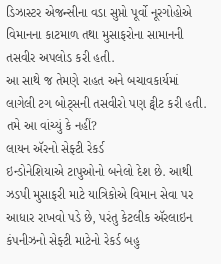ડિઝાસ્ટર એજન્સીના વડા સુપ્તો પૂર્વો નૂરગોહોએ વિમાનના કાટમાળ તથા મુસાફરોના સામાનની તસવીર અપલોડ કરી હતી.
આ સાથે જ તેમણે રાહત અને બચાવકાર્યમાં લાગેલી ટગ બોટ્સની તસવીરો પણ ટ્વીટ કરી હતી.
તમે આ વાંચ્યું કે નહીં?
લાયન ઍરનો સેફ્ટી રેકર્ડ
ઇન્ડોનેશિયાએ ટાપુઓનો બનેલો દેશ છે. આથી ઝડપી મુસાફરી માટે યાત્રિકોએ વિમાન સેવા પર આધાર રાખવો પડે છે, પરંતુ કેટલીક ઍરલાઇન કંપનીઝનો સેફ્ટી માટેનો રેકર્ડ બહુ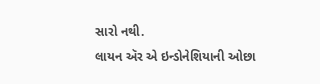સારો નથી.
લાયન ઍર એ ઇન્ડોનેશિયાની ઓછા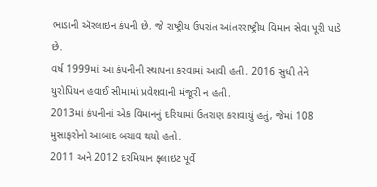ભાડાની ઍરલાઇન કંપની છે. જે રાષ્ટ્રીય ઉપરાંત આંતરરાષ્ટ્રીય વિમાન સેવા પૂરી પાડે છે.
વર્ષ 1999માં આ કંપનીની સ્થાપના કરવામાં આવી હતી. 2016 સુધી તેને યુરોપિયન હવાઈ સીમામાં પ્રવેશવાની મંજૂરી ન હતી.
2013માં કંપનીનાં એક વિમાનનું દરિયામાં ઉતરાણ કરાવાયું હતું, જેમાં 108 મુસાફરોનો આબાદ બચાવ થયો હતો.
2011 અને 2012 દરમિયાન ફ્લાઇટ પૂર્વે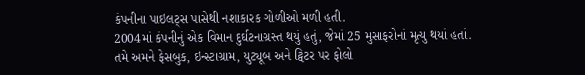કંપનીના પાઇલટ્સ પાસેથી નશાકારક ગોળીઓ મળી હતી.
2004માં કંપનીનું એક વિમાન દુર્ઘટનાગ્રસ્ત થયું હતું, જેમાં 25 મુસાફરોનાં મૃત્યુ થયાં હતાં.
તમે અમને ફેસબુક, ઇન્સ્ટાગ્રામ, યુટ્યૂબ અને ટ્વિટર પર ફોલો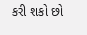કરી શકો છો